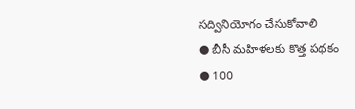సద్వినియోగం చేసుకోవాలి
● బీసీ మహిళలకు కొత్త పథకం
● 100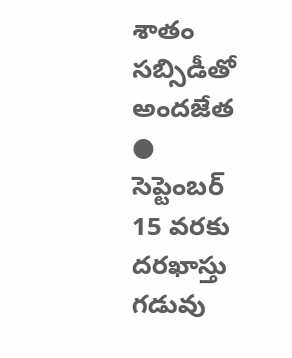శాతం సబ్సిడీతో అందజేత
● సెప్టెంబర్ 15 వరకు దరఖాస్తు గడువు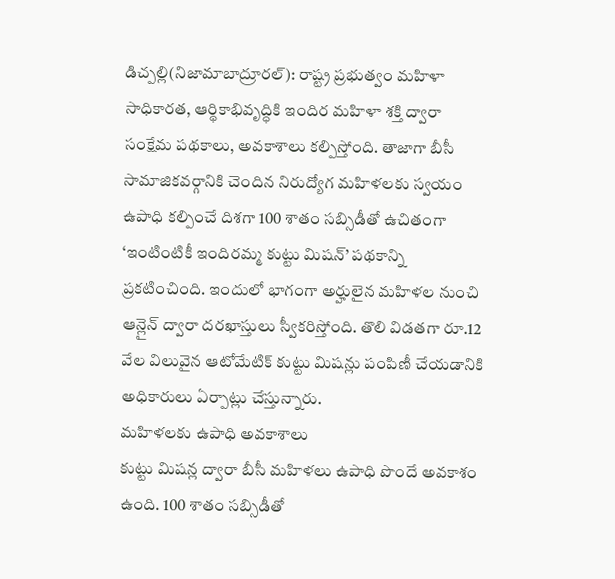డిచ్పల్లి(నిజామాబాద్రూరల్): రాష్ట్ర ప్రభుత్వం మహిళా సాధికారత, ఆర్థికాభివృద్ధికి ఇందిర మహిళా శక్తి ద్వారా సంక్షేమ పథకాలు, అవకాశాలు కల్పిస్తోంది. తాజాగా బీసీ సామాజికవర్గానికి చెందిన నిరుద్యోగ మహిళలకు స్వయం ఉపాధి కల్పించే దిశగా 100 శాతం సబ్సిడీతో ఉచితంగా ‘ఇంటింటికీ ఇందిరమ్మ కుట్టు మిషన్’ పథకాన్ని ప్రకటించింది. ఇందులో భాగంగా అర్హులైన మహిళల నుంచి ఆన్లైన్ ద్వారా దరఖాస్తులు స్వీకరిస్తోంది. తొలి విడతగా రూ.12 వేల విలువైన ఆటోమేటిక్ కుట్టు మిషన్లు పంపిణీ చేయడానికి అధికారులు ఏర్పాట్లు చేస్తున్నారు.
మహిళలకు ఉపాధి అవకాశాలు
కుట్టు మిషన్ల ద్వారా బీసీ మహిళలు ఉపాధి పొందే అవకాశం ఉంది. 100 శాతం సబ్సిడీతో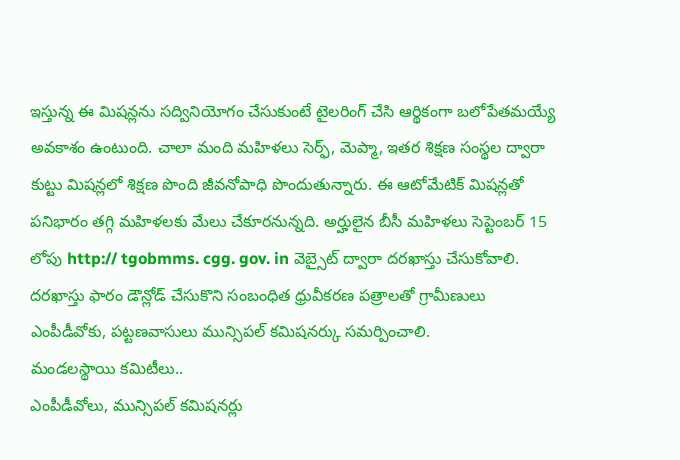ఇస్తున్న ఈ మిషన్లను సద్వినియోగం చేసుకుంటే టైలరింగ్ చేసి ఆర్థికంగా బలోపేతమయ్యే అవకాశం ఉంటుంది. చాలా మంది మహిళలు సెర్ఫ్, మెప్మా, ఇతర శిక్షణ సంస్థల ద్వారా కుట్టు మిషన్లలో శిక్షణ పొంది జీవనోపాధి పొందుతున్నారు. ఈ ఆటోమేటిక్ మిషన్లతో పనిభారం తగ్గి మహిళలకు మేలు చేకూరనున్నది. అర్హులైన బీసీ మహిళలు సెప్టెంబర్ 15 లోపు http:// tgobmms. cgg. gov. in వెబ్సైట్ ద్వారా దరఖాస్తు చేసుకోవాలి. దరఖాస్తు ఫారం డౌన్లోడ్ చేసుకొని సంబంధిత ధ్రువీకరణ పత్రాలతో గ్రామీణులు ఎంపీడీవోకు, పట్టణవాసులు మున్సిపల్ కమిషనర్కు సమర్పించాలి.
మండలస్థాయి కమిటీలు..
ఎంపీడీవోలు, మున్సిపల్ కమిషనర్లు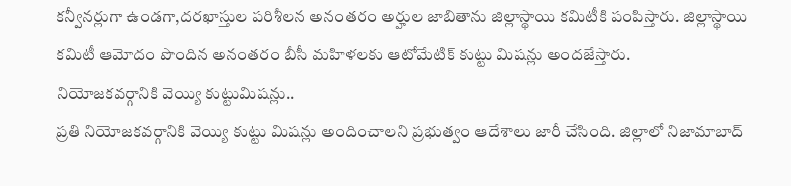కన్వీనర్లుగా ఉండగా,దరఖాస్తుల పరిశీలన అనంతరం అర్హుల జాబితాను జిల్లాస్థాయి కమిటీకి పంపిస్తారు. జిల్లాస్థాయి కమిటీ ఆమోదం పొందిన అనంతరం బీసీ మహిళలకు ఆటోమేటిక్ కుట్టు మిషన్లు అందజేస్తారు.
నియోజకవర్గానికి వెయ్యి కుట్టుమిషన్లు..
ప్రతి నియోజకవర్గానికి వెయ్యి కుట్టు మిషన్లు అందించాలని ప్రభుత్వం ఆదేశాలు జారీ చేసింది. జిల్లాలో నిజామాబాద్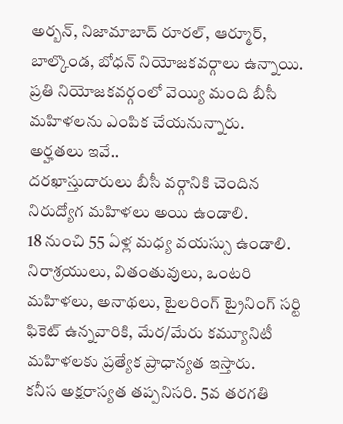అర్బన్, నిజామాబాద్ రూరల్, ఆర్మూర్, బాల్కొండ, బోధన్ నియోజకవర్గాలు ఉన్నాయి. ప్రతి నియోజకవర్గంలో వెయ్యి మంది బీసీ మహిళలను ఎంపిక చేయనున్నారు.
అర్హతలు ఇవే..
దరఖాస్తుదారులు బీసీ వర్గానికి చెందిన నిరుద్యోగ మహిళలు అయి ఉండాలి.
18 నుంచి 55 ఏళ్ల మధ్య వయస్సు ఉండాలి.
నిరాశ్రయులు, వితంతువులు, ఒంటరి మహిళలు, అనాథలు, టైలరింగ్ ట్రైనింగ్ సర్టి ఫికెట్ ఉన్నవారికి, మేర/మేరు కమ్యూనిటీ మహిళలకు ప్రత్యేక ప్రాధాన్యత ఇస్తారు.
కనీస అక్షరాస్యత తప్పనిసరి. 5వ తరగతి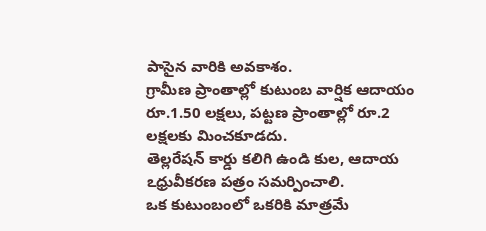పాసైన వారికి అవకాశం.
గ్రామీణ ప్రాంతాల్లో కుటుంబ వార్షిక ఆదాయం రూ.1.50 లక్షలు, పట్టణ ప్రాంతాల్లో రూ.2 లక్షలకు మించకూడదు.
తెల్లరేషన్ కార్డు కలిగి ఉండి కుల, ఆదాయ ఽధ్రువీకరణ పత్రం సమర్పించాలి.
ఒక కుటుంబంలో ఒకరికి మాత్రమే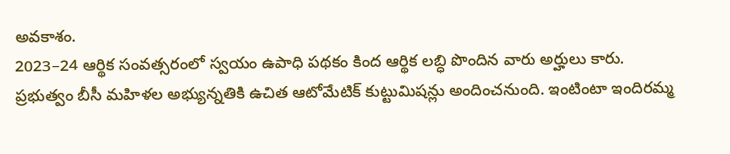అవకాశం.
2023–24 ఆర్థిక సంవత్సరంలో స్వయం ఉపాధి పథకం కింద ఆర్థిక లబ్ధి పొందిన వారు అర్హులు కారు.
ప్రభుత్వం బీసీ మహిళల అభ్యున్నతికి ఉచిత ఆటోమేటిక్ కుట్టుమిషన్లు అందించనుంది. ఇంటింటా ఇందిరమ్మ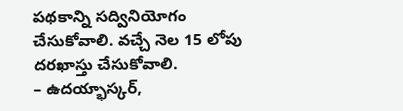పథకాన్ని సద్వినియోగం చేసుకోవాలి. వచ్చే నెల 15 లోపు దరఖాస్తు చేసుకోవాలి.
– ఉదయ్భాస్కర్,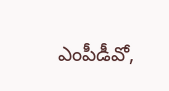ఎంపీడీవో,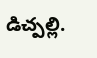డిచ్పల్లి.